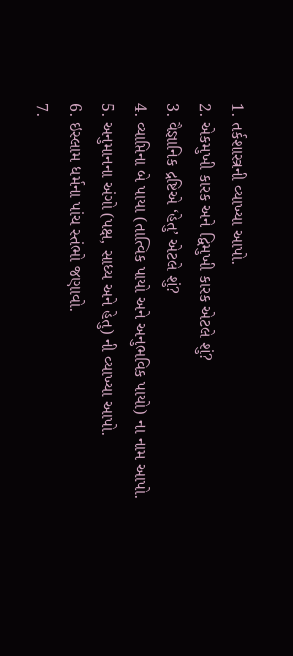1. તર્કશાસ્ત્રની વ્યાખ્યા આપો.
2. એકમુખી કારક અને દ્વિમુખી કારક એટલે શું?
3. વૈજ્ઞાનિક દ્રષ્ટિએ ‘હેતુ’ એટલે શું?
4. વ્યાપ્તિના બે પાયા (તાત્વિક પાયો અને અનુભવિક પાયો) ના નામ આપો.
5. અનુમાનના અંગો (પક્ષ, સાધ્ય અને હેતુ) ની વ્યાખ્યા આપો.
6. ઇસ્લામ ધર્મના પાંચ સ્તંભો જણાવો.
7.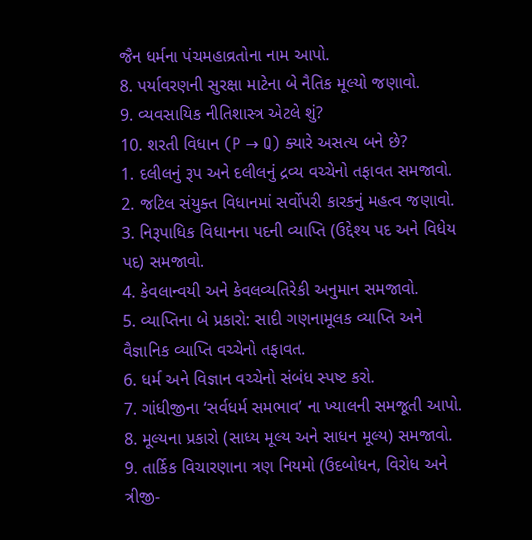જૈન ધર્મના પંચમહાવ્રતોના નામ આપો.
8. પર્યાવરણની સુરક્ષા માટેના બે નૈતિક મૂલ્યો જણાવો.
9. વ્યવસાયિક નીતિશાસ્ત્ર એટલે શું?
10. શરતી વિધાન (P → Q) ક્યારે અસત્ય બને છે?
1. દલીલનું રૂપ અને દલીલનું દ્રવ્ય વચ્ચેનો તફાવત સમજાવો.
2. જટિલ સંયુક્ત વિધાનમાં સર્વોપરી કારકનું મહત્વ જણાવો.
3. નિરૂપાધિક વિધાનના પદની વ્યાપ્તિ (ઉદ્દેશ્ય પદ અને વિધેય પદ) સમજાવો.
4. કેવલાન્વયી અને કેવલવ્યતિરેકી અનુમાન સમજાવો.
5. વ્યાપ્તિના બે પ્રકારો: સાદી ગણનામૂલક વ્યાપ્તિ અને વૈજ્ઞાનિક વ્યાપ્તિ વચ્ચેનો તફાવત.
6. ધર્મ અને વિજ્ઞાન વચ્ચેનો સંબંધ સ્પષ્ટ કરો.
7. ગાંધીજીના ‘સર્વધર્મ સમભાવ’ ના ખ્યાલની સમજૂતી આપો.
8. મૂલ્યના પ્રકારો (સાધ્ય મૂલ્ય અને સાધન મૂલ્ય) સમજાવો.
9. તાર્કિક વિચારણાના ત્રણ નિયમો (ઉદબોધન, વિરોધ અને ત્રીજી-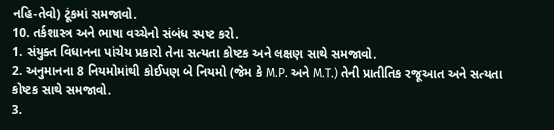નહિ-તેવો) ટૂંકમાં સમજાવો.
10. તર્કશાસ્ત્ર અને ભાષા વચ્ચેનો સંબંધ સ્પષ્ટ કરો.
1. સંયુક્ત વિધાનના પાંચેય પ્રકારો તેના સત્યતા કોષ્ટક અને લક્ષણ સાથે સમજાવો.
2. અનુમાનના 8 નિયમોમાંથી કોઈપણ બે નિયમો (જેમ કે M.P. અને M.T.) તેની પ્રાતીતિક રજૂઆત અને સત્યતા કોષ્ટક સાથે સમજાવો.
3.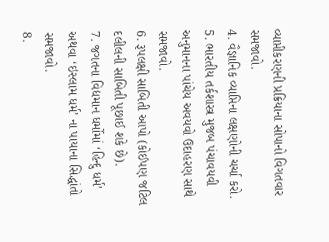વ્યાપ્તીકરણની પ્રક્રિયાના સોપાનો વિગતવાર સમજાવો.
4. વૈજ્ઞાનિક વ્યાપ્તિના લક્ષણોની ચર્ચા કરો.
5. ભારતીય તર્કશાસ્ત્ર મુજબ પંચાવયવી અનુમાનના પાંચેય અવયવો ઉદાહરણ સાથે સમજાવો.
6. રૂપલક્ષી સાબિતી આપો (કોઈપણ જટિલ દલીલની સાબિતી પૂછાઈ શકે છે).
7. જગતના વિદ્યમાન ધર્મોમાં ‘હિન્દુ ધર્મ’ અથવા ‘ઇસ્લામ ધર્મ’ ના પાયાના સિદ્ધાંતો સમજાવો.
8.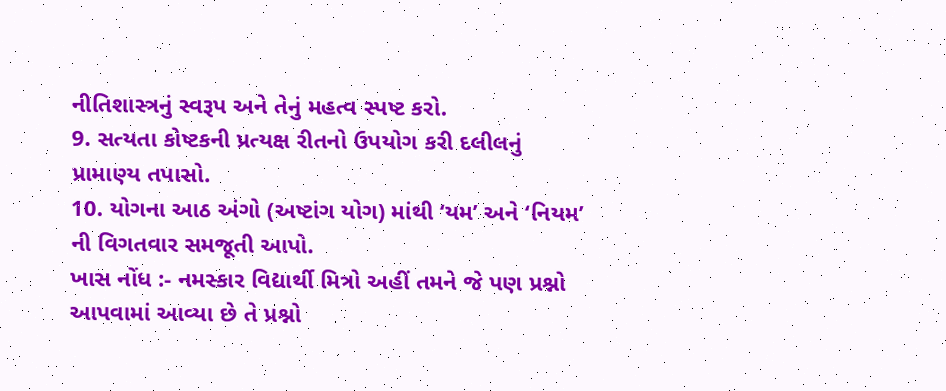નીતિશાસ્ત્રનું સ્વરૂપ અને તેનું મહત્વ સ્પષ્ટ કરો.
9. સત્યતા કોષ્ટકની પ્રત્યક્ષ રીતનો ઉપયોગ કરી દલીલનું પ્રામાણ્ય તપાસો.
10. યોગના આઠ અંગો (અષ્ટાંગ યોગ) માંથી ‘યમ’ અને ‘નિયમ’ ની વિગતવાર સમજૂતી આપો.
ખાસ નોંધ :- નમસ્કાર વિદ્યાર્થી મિત્રો અહીં તમને જે પણ પ્રશ્નો આપવામાં આવ્યા છે તે પ્રશ્નો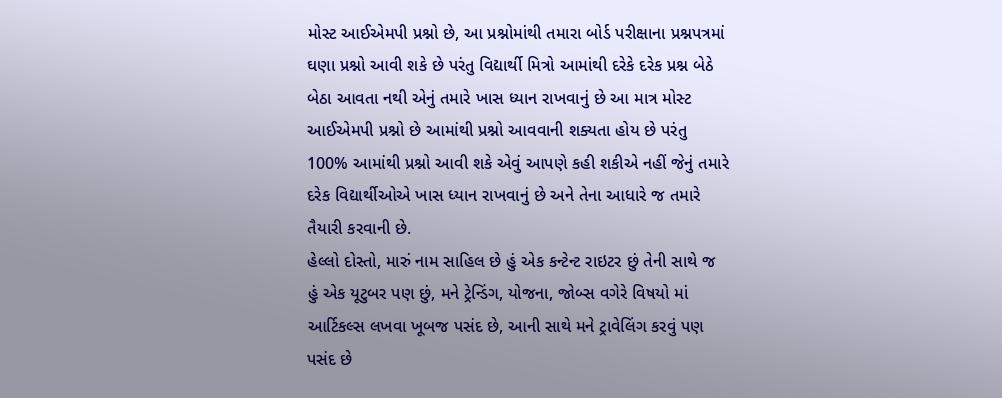મોસ્ટ આઈએમપી પ્રશ્નો છે, આ પ્રશ્નોમાંથી તમારા બોર્ડ પરીક્ષાના પ્રશ્નપત્રમાં ઘણા પ્રશ્નો આવી શકે છે પરંતુ વિદ્યાર્થી મિત્રો આમાંથી દરેકે દરેક પ્રશ્ન બેઠે બેઠા આવતા નથી એનું તમારે ખાસ ધ્યાન રાખવાનું છે આ માત્ર મોસ્ટ આઈએમપી પ્રશ્નો છે આમાંથી પ્રશ્નો આવવાની શક્યતા હોય છે પરંતુ 100% આમાંથી પ્રશ્નો આવી શકે એવું આપણે કહી શકીએ નહીં જેનું તમારે દરેક વિદ્યાર્થીઓએ ખાસ ધ્યાન રાખવાનું છે અને તેના આધારે જ તમારે તૈયારી કરવાની છે.
હેલ્લો દોસ્તો, મારું નામ સાહિલ છે હું એક કન્ટેન્ટ રાઇટર છું તેની સાથે જ હું એક યૂટુબર પણ છું, મને ટ્રેન્ડિંગ, યોજના, જોબ્સ વગેરે વિષયો માં આર્ટિકલ્સ લખવા ખૂબજ પસંદ છે, આની સાથે મને ટ્રાવેલિંગ કરવું પણ પસંદ છે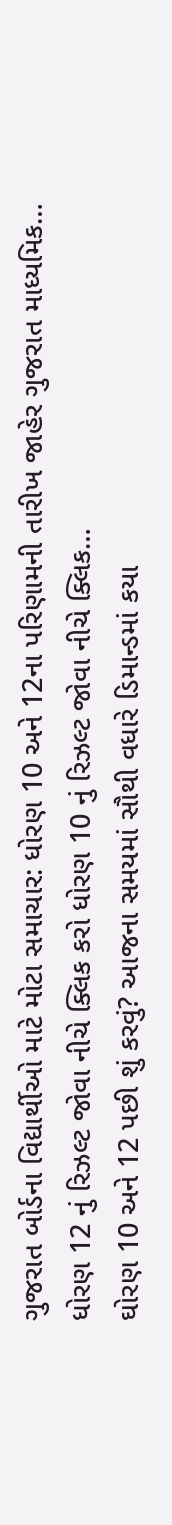ગુજરાત બોર્ડના વિદ્યાર્થીઓ માટે મોટા સમાચાર: ધોરણ 10 અને 12ના પરિણામની તારીખ જાહેર ગુજરાત માધ્યમિક…
ધોરણ 12 નું રિઝલ્ટ જોવા નીચે ક્લિક કરો ધોરણ 10 નું રિઝલ્ટ જોવા નીચે ક્લિક…
ઘોરણ 10 અને 12 પછી શું કરવું? આજના સમયમાં સૌથી વધારે ડિમાન્ડમાં કયા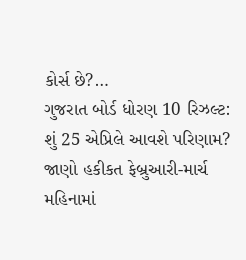કોર્સ છે?…
ગુજરાત બોર્ડ ધોરણ 10 રિઝલ્ટ: શું 25 એપ્રિલે આવશે પરિણામ? જાણો હકીકત ફેબ્રુઆરી-માર્ચ મહિનામાં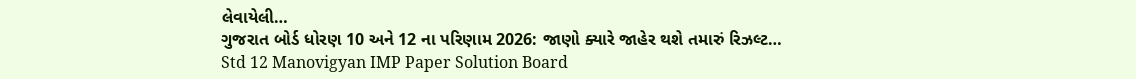લેવાયેલી…
ગુજરાત બોર્ડ ધોરણ 10 અને 12 ના પરિણામ 2026: જાણો ક્યારે જાહેર થશે તમારું રિઝલ્ટ…
Std 12 Manovigyan IMP Paper Solution Board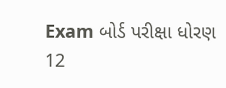Exam બોર્ડ પરીક્ષા ધોરણ 12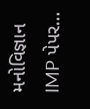મનોવિજ્ઞાન IMP પેપર…